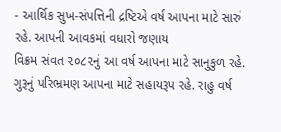- આર્થિક સુખ-સંપત્તિની દ્રષ્ટિએ વર્ષ આપના માટે સારું રહે. આપની આવકમાં વધારો જણાય
વિક્રમ સંવત ૨૦૮૨નું આ વર્ષ આપના માટે સાનુકુળ રહે. ગુરૂનું પરિભ્રમણ આપના માટે સહાયરૂપ રહે. રાહુ વર્ષ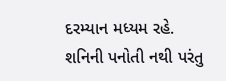દરમ્યાન મધ્યમ રહે. શનિની પનોતી નથી પરંતુ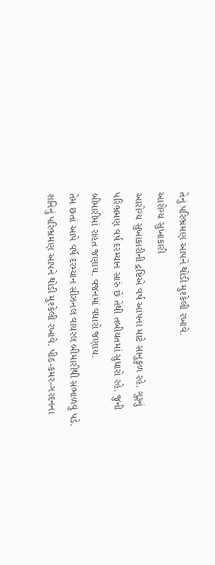તેનું પરિભ્રમણ આપને થોડી મુશ્કેલી રખાવે.
આરોગ્ય સુખાકારી
આરોગ્ય સુખાકારીની દ્રષ્ટિએ વર્ષ આપના માટે સાનુકુળ રહે. ગુરૂનું પરિભ્રમણ વર્ષ દરમ્યાન સારું છે તેથી તબીયતમાં સુધારો રહે. જુની બીમારીમાં રાહત જણાય. વજનમાં વધારો જણાય.
તેમ છતાં આપે વર્ષ દરમ્યાન સીઝનલ વાયરલ બીમારીથી સંભાળવું પડે. શનિનું પરિભ્રમણ આપને થોડી મુશ્કેલી રખાવે. પીઠ-કમર-ગરદનના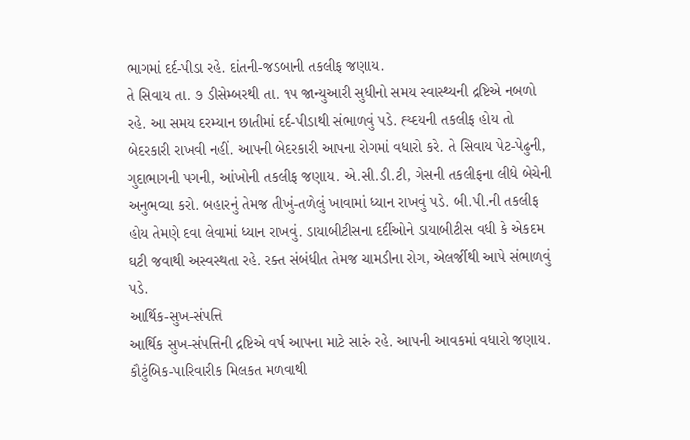ભાગમાં દર્દ-પીડા રહે. દાંતની-જડબાની તકલીફ જણાય.
તે સિવાય તા. ૭ ડીસેમ્બરથી તા. ૧૫ જાન્યુઆરી સુધીનો સમય સ્વાસ્થ્યની દ્રષ્ટિએ નબળો રહે. આ સમય દરમ્યાન છાતીમાં દર્દ-પીડાથી સંભાળવું પડે. હ્ય્દયની તકલીફ હોય તો બેદરકારી રાખવી નહીં. આપની બેદરકારી આપના રોગમાં વધારો કરે. તે સિવાય પેટ-પેઢુની, ગુદાભાગની પગની, આંખોની તકલીફ જણાય. એ.સી.ડી.ટી, ગેસની તકલીફના લીધે બેચેની અનુભવ્યા કરો. બહારનું તેમજ તીખું-તળેલું ખાવામાં ધ્યાન રાખવું પડે. બી.પી.ની તકલીફ હોય તેમણે દવા લેવામાં ધ્યાન રાખવું. ડાયાબીટીસના દર્દીઓને ડાયાબીટીસ વધી કે એકદમ ઘટી જવાથી અસ્વસ્થતા રહે. રક્ત સંબંધીત તેમજ ચામડીના રોગ, એલર્જીથી આપે સંભાળવું પડે.
આર્થિક-સુખ-સંપત્તિ
આર્થિક સુખ-સંપત્તિની દ્રષ્ટિએ વર્ષ આપના માટે સારું રહે. આપની આવકમાં વધારો જણાય. કૌટુંબિક-પારિવારીક મિલકત મળવાથી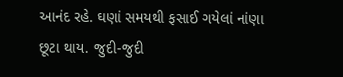આનંદ રહે. ઘણાં સમયથી ફસાઈ ગયેલાં નાંણા છૂટા થાય. જુદી-જુદી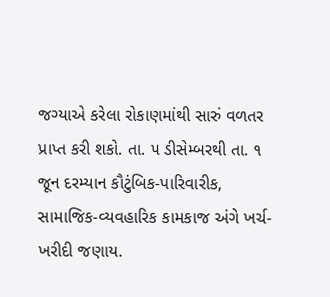જગ્યાએ કરેલા રોકાણમાંથી સારું વળતર પ્રાપ્ત કરી શકો. તા. ૫ ડીસેમ્બરથી તા. ૧ જૂન દરમ્યાન કૌટુંબિક-પારિવારીક, સામાજિક-વ્યવહારિક કામકાજ અંગે ખર્ચ-ખરીદી જણાય.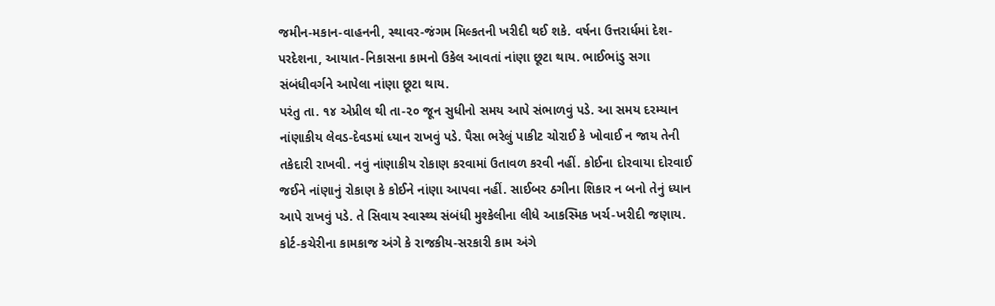જમીન-મકાન-વાહનની, સ્થાવર-જંગમ મિલ્કતની ખરીદી થઈ શકે. વર્ષના ઉત્તરાર્ધમાં દેશ-પરદેશના, આયાત-નિકાસના કામનો ઉકેલ આવતાં નાંણા છૂટા થાય. ભાઈભાંડુ સગા સંબંધીવર્ગને આપેલા નાંણા છૂટા થાય.
પરંતુ તા. ૧૪ એપ્રીલ થી તા-૨૦ જૂન સુધીનો સમય આપે સંભાળવું પડે. આ સમય દરમ્યાન નાંણાકીય લેવડ-દેવડમાં ધ્યાન રાખવું પડે. પૈસા ભરેલું પાકીટ ચોરાઈ કે ખોવાઈ ન જાય તેની તકેદારી રાખવી. નવું નાંણાકીય રોકાણ કરવામાં ઉતાવળ કરવી નહીં. કોઈના દોરવાયા દોરવાઈ જઈને નાંણાનું રોકાણ કે કોઈને નાંણા આપવા નહીં. સાઈબર ઠગીના શિકાર ન બનો તેનું ધ્યાન આપે રાખવું પડે. તે સિવાય સ્વાસ્થ્ય સંબંધી મુશ્કેલીના લીધે આકસ્મિક ખર્ચ-ખરીદી જણાય. કોર્ટ-કચેરીના કામકાજ અંગે કે રાજકીય-સરકારી કામ અંગે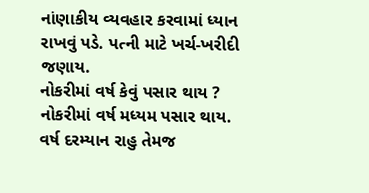નાંણાકીય વ્યવહાર કરવામાં ધ્યાન રાખવું પડે. પત્ની માટે ખર્ચ-ખરીદી જણાય.
નોકરીમાં વર્ષ કેવું પસાર થાય ?
નોકરીમાં વર્ષ મધ્યમ પસાર થાય. વર્ષ દરમ્યાન રાહુ તેમજ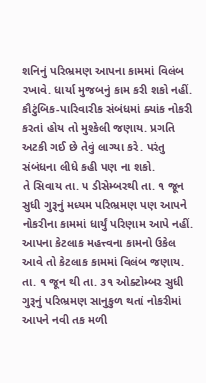શનિનું પરિભ્રમણ આપના કામમાં વિલંબ રખાવે. ધાર્યા મુજબનું કામ કરી શકો નહીં. કૌટુંબિક-પારિવારીક સંબંધમાં ક્યાંક નોકરી કરતાં હોય તો મુશ્કેલી જણાય. પ્રગતિ અટકી ગઈ છે તેવું લાગ્યા કરે. પરંતુ સંબંધના લીધે કહી પણ ના શકો.
તે સિવાય તા. ૫ ડીસેમ્બરથી તા. ૧ જૂન સુધી ગુરૂનું મધ્યમ પરિભ્રમણ પણ આપને નોકરીના કામમાં ધાર્યું પરિણામ આપે નહીં. આપના કેટલાક મહત્ત્વના કામનો ઉકેલ આવે તો કેટલાક કામમાં વિલંબ જણાય.
તા. ૧ જૂન થી તા. ૩૧ ઓક્ટોમ્બર સુધી ગુરૂનું પરિભ્રમણ સાનુકુળ થતાં નોકરીમાં આપને નવી તક મળી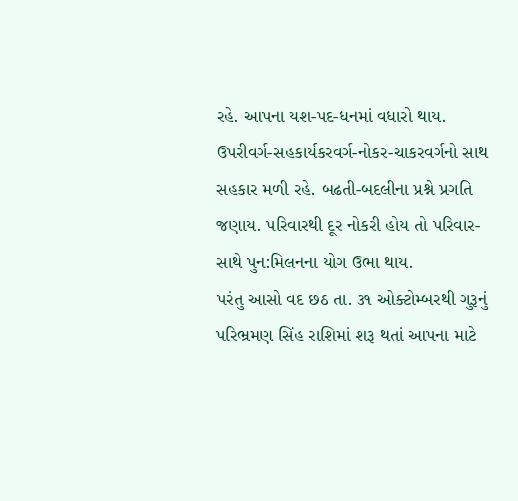રહે. આપના યશ-પદ-ધનમાં વધારો થાય. ઉપરીવર્ગ-સહકાર્યકરવર્ગ-નોકર-ચાકરવર્ગનો સાથ સહકાર મળી રહે. બઢતી-બદલીના પ્રશ્ને પ્રગતિ જણાય. પરિવારથી દૂર નોકરી હોય તો પરિવાર-સાથે પુન:મિલનના યોગ ઉભા થાય.
પરંતુ આસો વદ છઠ તા. ૩૧ ઓક્ટોમ્બરથી ગુરૂનું પરિભ્રમણ સિંહ રાશિમાં શરૂ થતાં આપના માટે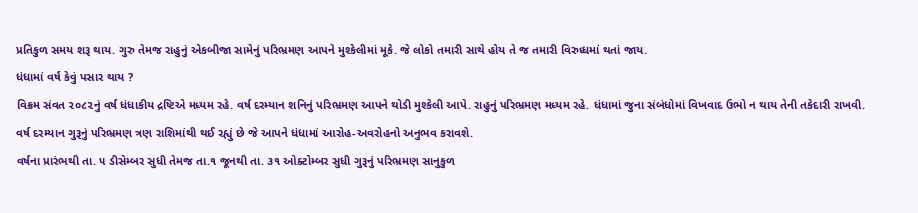પ્રતિકુળ સમય શરૂ થાય. ગુરુ તેમજ રાહુનું એકબીજા સામેનું પરિભ્રમણ આપને મુશ્કેલીમાં મૂકે. જે લોકો તમારી સાથે હોય તે જ તમારી વિરુધ્ધમાં થતાં જાય.
ધંધામાં વર્ષ કેવું પસાર થાય ?
વિક્રમ સંવત ૨૦૮૨નું વર્ષ ધંધાકીય દ્રષ્ટિએ મધ્યમ રહે. વર્ષ દરમ્યાન શનિનું પરિભ્રમણ આપને થોડી મુશ્કેલી આપે. રાહુનું પરિભ્રમણ મધ્યમ રહે. ધંધામાં જુના સંબંધોમાં વિખવાદ ઉભો ન થાય તેની તકેદારી રાખવી. વર્ષ દરમ્યાન ગુરૂનું પરિભ્રમણ ત્રણ રાશિમાંથી થઈ રહ્યું છે જે આપને ધંધામાં આરોહ-અવરોહનો અનુભવ કરાવશે.
વર્ષના પ્રારંભથી તા. ૫ ડીસેમ્બર સુધી તેમજ તા.૧ જૂનથી તા. ૩૧ ઓક્ટોમ્બર સુધી ગુરૂનું પરિભ્રમણ સાનુકુળ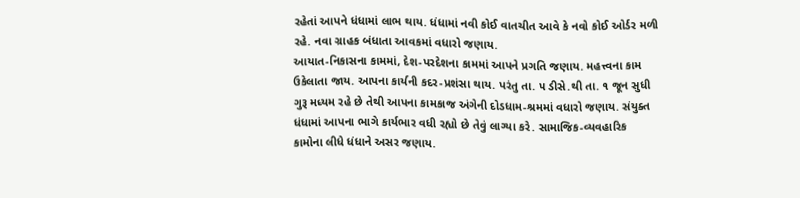રહેતાં આપને ધંધામાં લાભ થાય. ધંધામાં નવી કોઈ વાતચીત આવે કે નવો કોઈ ઓર્ડર મળી રહે. નવા ગ્રાહક બંધાતા આવકમાં વધારો જણાય.
આયાત-નિકાસના કામમાં, દેશ-પરદેશના કામમાં આપને પ્રગતિ જણાય. મહત્ત્વના કામ ઉકેલાતા જાય. આપના કાર્યની કદર-પ્રશંસા થાય. પરંતુ તા. ૫ ડીસે.થી તા. ૧ જૂન સુધી ગુરૂ મધ્યમ રહે છે તેથી આપના કામકાજ અંગેની દોડધામ-શ્રમમાં વધારો જણાય. સંયુક્ત ધંધામાં આપના ભાગે કાર્યભાર વધી રહ્યો છે તેવું લાગ્યા કરે. સામાજિક-વ્યવહારિક કામોના લીધે ધંધાને અસર જણાય.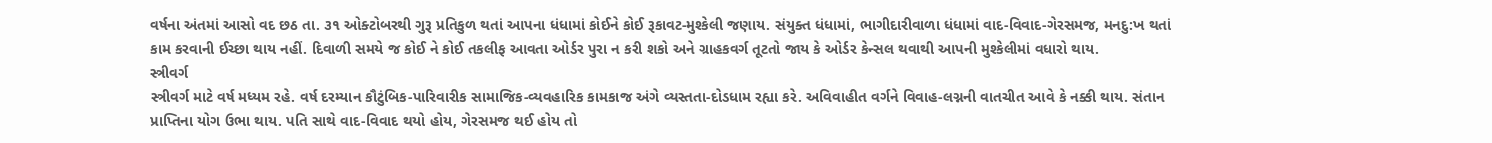વર્ષના અંતમાં આસો વદ છઠ તા. ૩૧ ઓક્ટોબરથી ગુરૂ પ્રતિકુળ થતાં આપના ધંધામાં કોઈને કોઈ રૂકાવટ-મુશ્કેલી જણાય. સંયુક્ત ધંધામાં, ભાગીદારીવાળા ધંધામાં વાદ-વિવાદ-ગેરસમજ, મનદુ:ખ થતાં કામ કરવાની ઈચ્છા થાય નહીં. દિવાળી સમયે જ કોઈ ને કોઈ તકલીફ આવતા ઓર્ડર પુરા ન કરી શકો અને ગ્રાહકવર્ગ તૂટતો જાય કે ઓર્ડર કેન્સલ થવાથી આપની મુશ્કેલીમાં વધારો થાય.
સ્ત્રીવર્ગ
સ્ત્રીવર્ગ માટે વર્ષ મધ્યમ રહે. વર્ષ દરમ્યાન કૌટુંબિક-પારિવારીક સામાજિક-વ્યવહારિક કામકાજ અંગે વ્યસ્તતા-દોડધામ રહ્યા કરે. અવિવાહીત વર્ગને વિવાહ-લગ્નની વાતચીત આવે કે નક્કી થાય. સંતાન પ્રાપ્તિના યોગ ઉભા થાય. પતિ સાથે વાદ-વિવાદ થયો હોય, ગેરસમજ થઈ હોય તો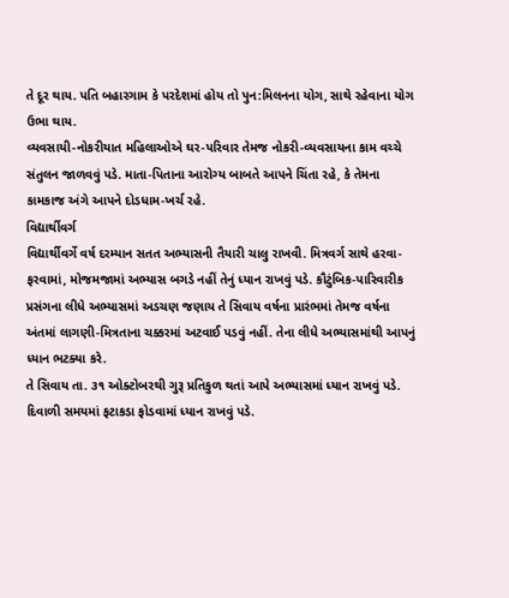તે દૂર થાય. પતિ બહારગામ કે પરદેશમાં હોય તો પુન:મિલનના યોગ, સાથે રહેવાના યોગ ઉભા થાય.
વ્યવસાયી-નોકરીયાત મહિલાઓએ ઘર-પરિવાર તેમજ નોકરી-વ્યવસાયના કામ વચ્ચે સંતુલન જાળવવું પડે. માતા-પિતાના આરોગ્ય બાબતે આપને ચિંતા રહે, કે તેમના કામકાજ અંગે આપને દોડધામ-ખર્ચ રહે.
વિદ્યાર્થીવર્ગ
વિદ્યાર્થીવર્ગે વર્ષ દરમ્યાન સતત અભ્યાસની તૈયારી ચાલુ રાખવી. મિત્રવર્ગ સાથે હરવા-ફરવામાં, મોજમજામાં અભ્યાસ બગડે નહીં તેનું ધ્યાન રાખવું પડે. કૌટુંબિક-પારિવારીક પ્રસંગના લીધે અભ્યાસમાં અડચણ જણાય તે સિવાય વર્ષના પ્રારંભમાં તેમજ વર્ષના અંતમાં લાગણી-મિત્રતાના ચક્કરમાં અટવાઈ પડવું નહીં. તેના લીધે અભ્યાસમાંથી આપનું ધ્યાન ભટક્યા કરે.
તે સિવાય તા. ૩૧ ઓક્ટોબરથી ગુરૂ પ્રતિકુળ થતાં આપે અભ્યાસમાં ધ્યાન રાખવું પડે. દિવાળી સમયમાં ફટાકડા ફોડવામાં ધ્યાન રાખવું પડે.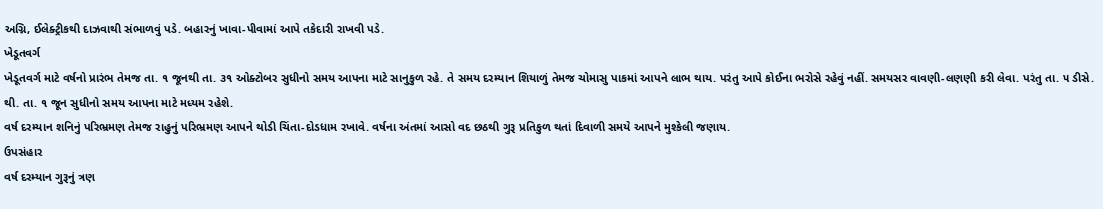અગ્નિ, ઈલેક્ટ્રીકથી દાઝવાથી સંભાળવું પડે. બહારનું ખાવા-પીવામાં આપે તકેદારી રાખવી પડે.
ખેડૂતવર્ગ
ખેડૂતવર્ગ માટે વર્ષનો પ્રારંભ તેમજ તા. ૧ જૂનથી તા. ૩૧ ઓક્ટોબર સુધીનો સમય આપના માટે સાનુકુળ રહે. તે સમય દરમ્યાન શિયાળું તેમજ ચોમાસુ પાકમાં આપને લાભ થાય. પરંતુ આપે કોઈના ભરોસે રહેવું નહીં. સમયસર વાવણી-લણણી કરી લેવા. પરંતુ તા. ૫ ડીસે. થી. તા. ૧ જૂન સુધીનો સમય આપના માટે મધ્યમ રહેશે.
વર્ષ દરમ્યાન શનિનું પરિભ્રમણ તેમજ રાહુનું પરિભ્રમણ આપને થોડી ચિંતા-દોડધામ રખાવે. વર્ષના અંતમાં આસો વદ છઠથી ગુરૂ પ્રતિકુળ થતાં દિવાળી સમયે આપને મુશ્કેલી જણાય.
ઉપસંહાર
વર્ષ દરમ્યાન ગુરૂનું ત્રણ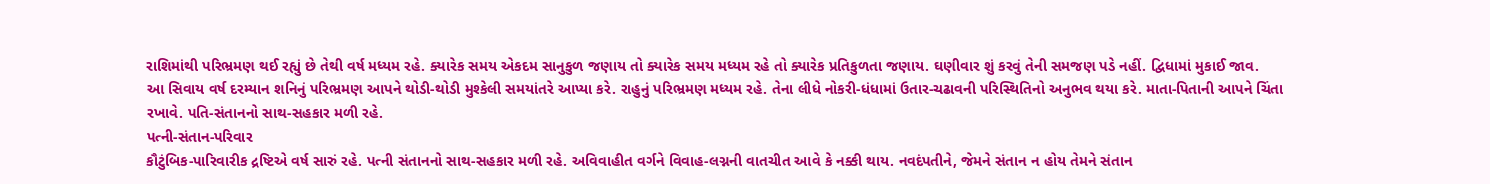રાશિમાંથી પરિભ્રમણ થઈ રહ્યું છે તેથી વર્ષ મધ્યમ રહે. ક્યારેક સમય એકદમ સાનુકુળ જણાય તો ક્યારેક સમય મધ્યમ રહે તો ક્યારેક પ્રતિકુળતા જણાય. ઘણીવાર શું કરવું તેની સમજણ પડે નહીં. દ્વિધામાં મુકાઈ જાવ.
આ સિવાય વર્ષ દરમ્યાન શનિનું પરિભ્રમણ આપને થોડી-થોડી મુશ્કેલી સમયાંતરે આપ્યા કરે. રાહુનું પરિભ્રમણ મધ્યમ રહે. તેના લીધે નોકરી-ધંધામાં ઉતાર-ચઢાવની પરિસ્થિતિનો અનુભવ થયા કરે. માતા-પિતાની આપને ચિંતા રખાવે. પતિ-સંતાનનો સાથ-સહકાર મળી રહે.
પત્ની-સંતાન-પરિવાર
કૌટુંબિક-પારિવારીક દ્રષ્ટિએ વર્ષ સારું રહે. પત્ની સંતાનનો સાથ-સહકાર મળી રહે. અવિવાહીત વર્ગને વિવાહ-લગ્નની વાતચીત આવે કે નક્કી થાય. નવદંપતીને, જેમને સંતાન ન હોય તેમને સંતાન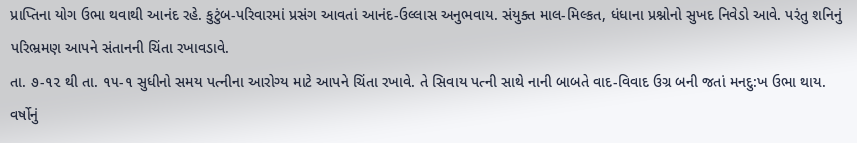પ્રાપ્તિના યોગ ઉભા થવાથી આનંદ રહે. કુટુંબ-પરિવારમાં પ્રસંગ આવતાં આનંદ-ઉલ્લાસ અનુભવાય. સંયુક્ત માલ-મિલ્કત, ધંધાના પ્રશ્નોનો સુખદ નિવેડો આવે. પરંતુ શનિનું પરિભ્રમણ આપને સંતાનની ચિંતા રખાવડાવે.
તા. ૭-૧૨ થી તા. ૧૫-૧ સુધીનો સમય પત્નીના આરોગ્ય માટે આપને ચિંતા રખાવે. તે સિવાય પત્ની સાથે નાની બાબતે વાદ-વિવાદ ઉગ્ર બની જતાં મનદુ:ખ ઉભા થાય. વર્ષોનું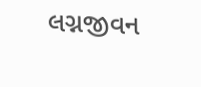લગ્નજીવન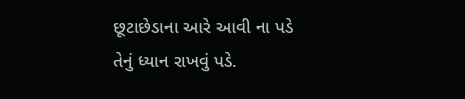છૂટાછેડાના આરે આવી ના પડે તેનું ધ્યાન રાખવું પડે.